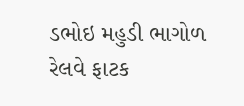ડભોઇ મહુડી ભાગોળ રેલવે ફાટક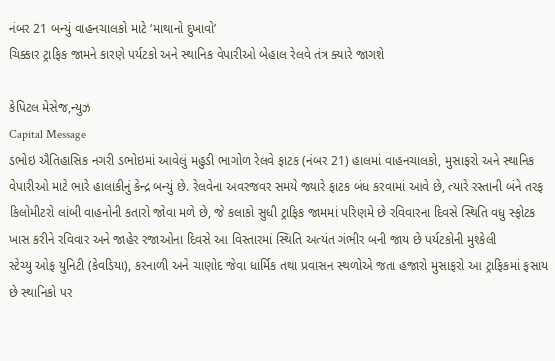નંબર 21 બન્યું વાહનચાલકો માટે ‘માથાનો દુખાવો’
ચિક્કાર ટ્રાફિક જામને કારણે પર્યટકો અને સ્થાનિક વેપારીઓ બેહાલ રેલવે તંત્ર ક્યારે જાગશે

કેપિટલ મેસેજ,ન્યુઝ
Capital Message
ડભોઇ ઐતિહાસિક નગરી ડભોઇમાં આવેલું મહુડી ભાગોળ રેલવે ફાટક (નંબર 21) હાલમાં વાહનચાલકો, મુસાફરો અને સ્થાનિક વેપારીઓ માટે ભારે હાલાકીનું કેન્દ્ર બન્યું છે. રેલવેના અવરજવર સમયે જ્યારે ફાટક બંધ કરવામાં આવે છે, ત્યારે રસ્તાની બંને તરફ કિલોમીટરો લાંબી વાહનોની કતારો જોવા મળે છે, જે કલાકો સુધી ટ્રાફિક જામમાં પરિણમે છે રવિવારના દિવસે સ્થિતિ વધુ સ્ફોટક ખાસ કરીને રવિવાર અને જાહેર રજાઓના દિવસે આ વિસ્તારમાં સ્થિતિ અત્યંત ગંભીર બની જાય છે પર્યટકોની મુશ્કેલી
સ્ટેચ્યુ ઓફ યુનિટી (કેવડિયા), કરનાળી અને ચાણોદ જેવા ધાર્મિક તથા પ્રવાસન સ્થળોએ જતા હજારો મુસાફરો આ ટ્રાફિકમાં ફસાય છે સ્થાનિકો પર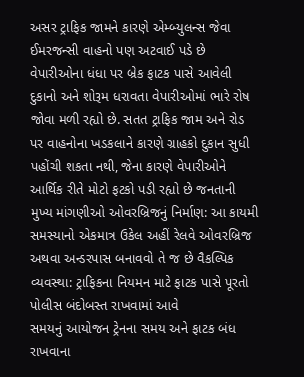અસર ટ્રાફિક જામને કારણે એમ્બ્યુલન્સ જેવા ઈમરજન્સી વાહનો પણ અટવાઈ પડે છે વેપારીઓના ધંધા પર બ્રેક ફાટક પાસે આવેલી દુકાનો અને શોરૂમ ધરાવતા વેપારીઓમાં ભારે રોષ જોવા મળી રહ્યો છે. સતત ટ્રાફિક જામ અને રોડ પર વાહનોના ખડકલાને કારણે ગ્રાહકો દુકાન સુધી પહોંચી શકતા નથી, જેના કારણે વેપારીઓને આર્થિક રીતે મોટો ફટકો પડી રહ્યો છે જનતાની મુખ્ય માંગણીઓ ઓવરબ્રિજનું નિર્માણ: આ કાયમી સમસ્યાનો એકમાત્ર ઉકેલ અહીં રેલવે ઓવરબ્રિજ અથવા અન્ડરપાસ બનાવવો તે જ છે વૈકલ્પિક વ્યવસ્થા: ટ્રાફિકના નિયમન માટે ફાટક પાસે પૂરતો પોલીસ બંદોબસ્ત રાખવામાં આવે
સમયનું આયોજન ટ્રેનના સમય અને ફાટક બંધ રાખવાના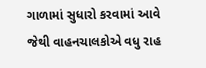ગાળામાં સુધારો કરવામાં આવે જેથી વાહનચાલકોએ વધુ રાહ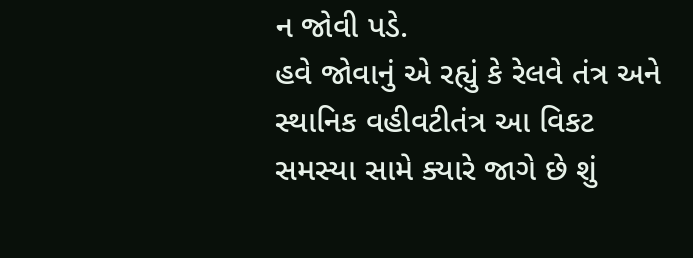ન જોવી પડે.
હવે જોવાનું એ રહ્યું કે રેલવે તંત્ર અને સ્થાનિક વહીવટીતંત્ર આ વિકટ સમસ્યા સામે ક્યારે જાગે છે શું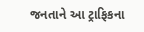જનતાને આ ટ્રાફિકના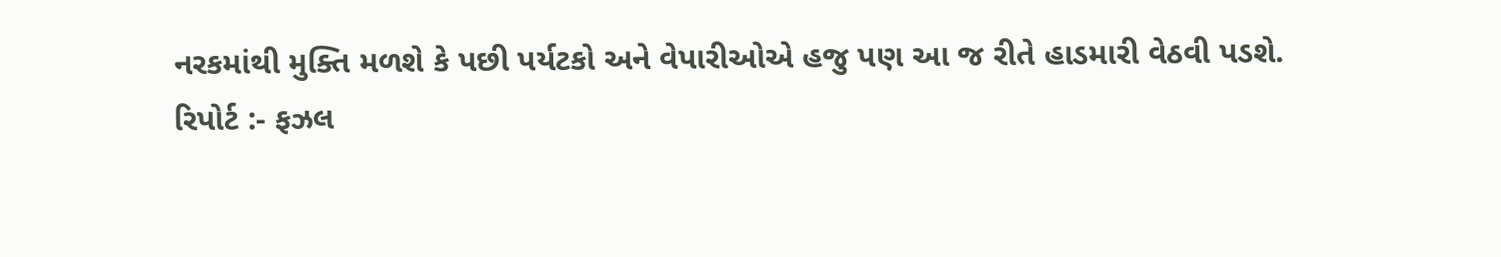નરકમાંથી મુક્તિ મળશે કે પછી પર્યટકો અને વેપારીઓએ હજુ પણ આ જ રીતે હાડમારી વેઠવી પડશે.
રિપોર્ટ :- ફઝલ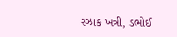રઝાક ખત્રી, ડભોઈ